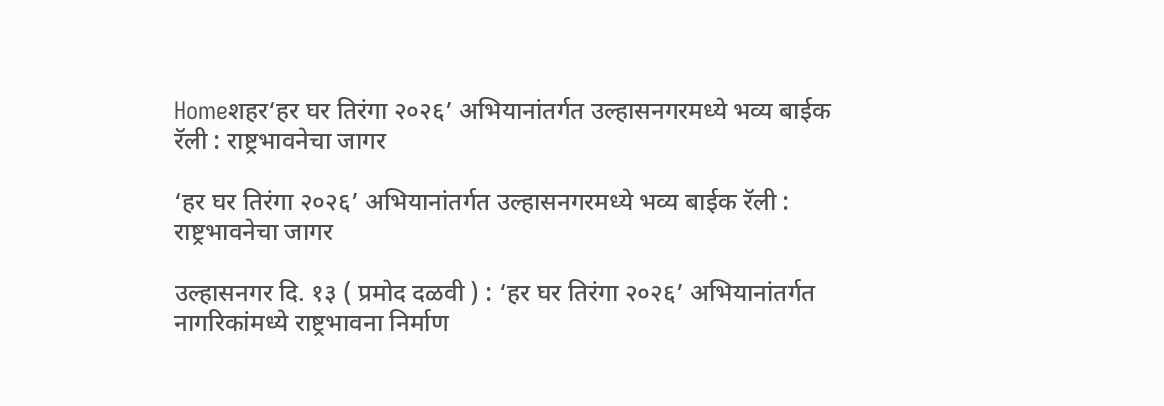Homeशहर‘हर घर तिरंगा २०२६’ अभियानांतर्गत उल्हासनगरमध्ये भव्य बाईक रॅली : राष्ट्रभावनेचा जागर

‘हर घर तिरंगा २०२६’ अभियानांतर्गत उल्हासनगरमध्ये भव्य बाईक रॅली : राष्ट्रभावनेचा जागर

उल्हासनगर दि. १३ ( प्रमोद दळवी ) : ‘हर घर तिरंगा २०२६’ अभियानांतर्गत नागरिकांमध्ये राष्ट्रभावना निर्माण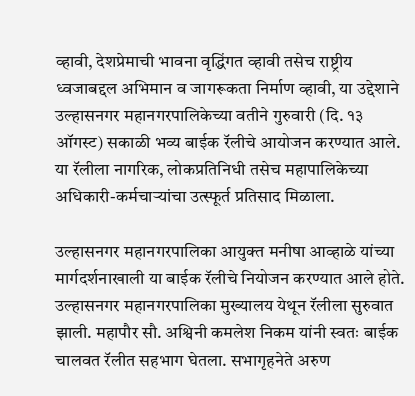व्हावी, देशप्रेमाची भावना वृद्धिंगत व्हावी तसेच राष्ट्रीय ध्वजाबद्दल अभिमान व जागरूकता निर्माण व्हावी, या उद्देशाने उल्हासनगर महानगरपालिकेच्या वतीने गुरुवारी (दि. १३ ऑगस्ट) सकाळी भव्य बाईक रॅलीचे आयोजन करण्यात आले. या रॅलीला नागरिक, लोकप्रतिनिधी तसेच महापालिकेच्या अधिकारी-कर्मचाऱ्यांचा उत्स्फूर्त प्रतिसाद मिळाला.

उल्हासनगर महानगरपालिका आयुक्त मनीषा आव्हाळे यांच्या मार्गदर्शनाखाली या बाईक रॅलीचे नियोजन करण्यात आले होते. उल्हासनगर महानगरपालिका मुख्यालय येथून रॅलीला सुरुवात झाली. महापौर सौ. अश्विनी कमलेश निकम यांनी स्वतः बाईक चालवत रॅलीत सहभाग घेतला. सभागृहनेते अरुण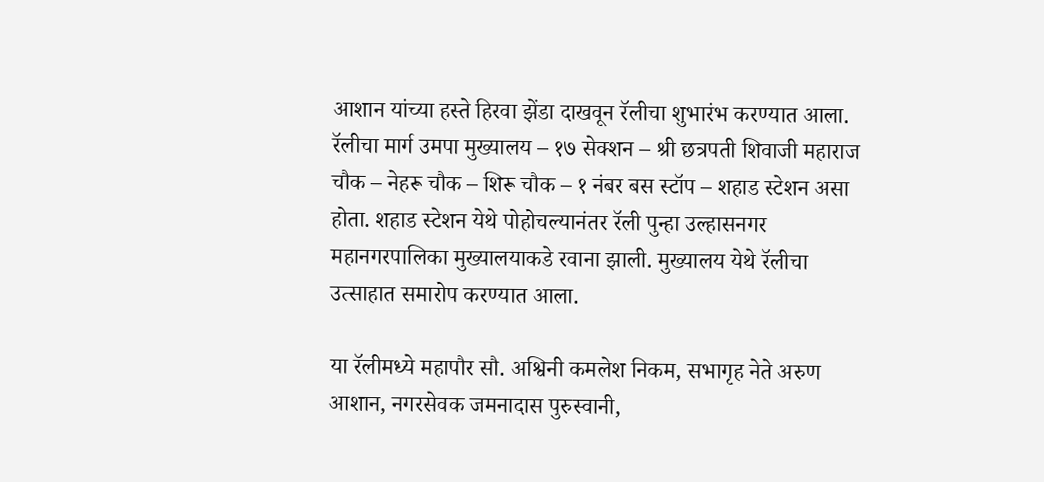आशान यांच्या हस्ते हिरवा झेंडा दाखवून रॅलीचा शुभारंभ करण्यात आला. रॅलीचा मार्ग उमपा मुख्यालय – १७ सेक्शन – श्री छत्रपती शिवाजी महाराज चौक – नेहरू चौक – शिरू चौक – १ नंबर बस स्टॉप – शहाड स्टेशन असा होता. शहाड स्टेशन येथे पोहोचल्यानंतर रॅली पुन्हा उल्हासनगर महानगरपालिका मुख्यालयाकडे रवाना झाली. मुख्यालय येथे रॅलीचा उत्साहात समारोप करण्यात आला.

या रॅलीमध्ये महापौर सौ. अश्विनी कमलेश निकम, सभागृह नेते अरुण आशान, नगरसेवक जमनादास पुरुस्वानी,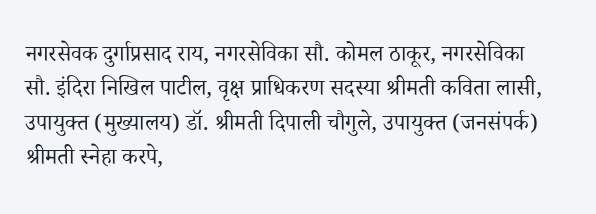नगरसेवक दुर्गाप्रसाद राय, नगरसेविका सौ. कोमल ठाकूर, नगरसेविका सौ. इंदिरा निखिल पाटील, वृक्ष प्राधिकरण सदस्या श्रीमती कविता लासी, उपायुक्त (मुख्यालय) डॉ. श्रीमती दिपाली चौगुले, उपायुक्त (जनसंपर्क) श्रीमती स्नेहा करपे,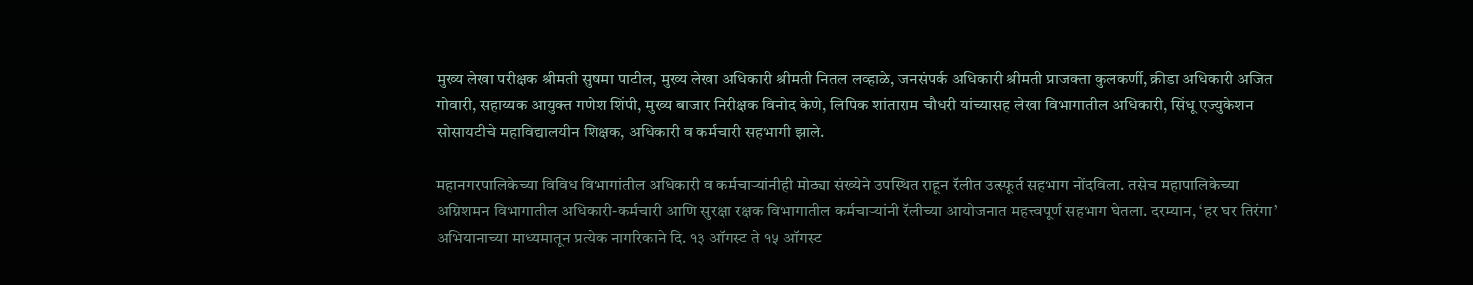मुख्य लेखा परीक्षक श्रीमती सुषमा पाटील, मुख्य लेखा अधिकारी श्रीमती नितल लव्हाळे, जनसंपर्क अधिकारी श्रीमती प्राजक्ता कुलकर्णी, क्रीडा अधिकारी अजित गोवारी, सहाय्यक आयुक्त गणेश शिंपी, मुख्य बाजार निरीक्षक विनोद केणे, लिपिक शांताराम चौधरी यांच्यासह लेखा विभागातील अधिकारी, सिंधू एज्युकेशन सोसायटीचे महाविद्यालयीन शिक्षक, अधिकारी व कर्मचारी सहभागी झाले.

महानगरपालिकेच्या विविध विभागांतील अधिकारी व कर्मचाऱ्यांनीही मोठ्या संख्येने उपस्थित राहून रॅलीत उत्स्फूर्त सहभाग नोंदविला. तसेच महापालिकेच्या अग्निशमन विभागातील अधिकारी-कर्मचारी आणि सुरक्षा रक्षक विभागातील कर्मचाऱ्यांनी रॅलीच्या आयोजनात महत्त्वपूर्ण सहभाग घेतला. दरम्यान, ‘हर घर तिरंगा’ अभियानाच्या माध्यमातून प्रत्येक नागरिकाने दि. १३ ऑगस्ट ते १५ ऑगस्ट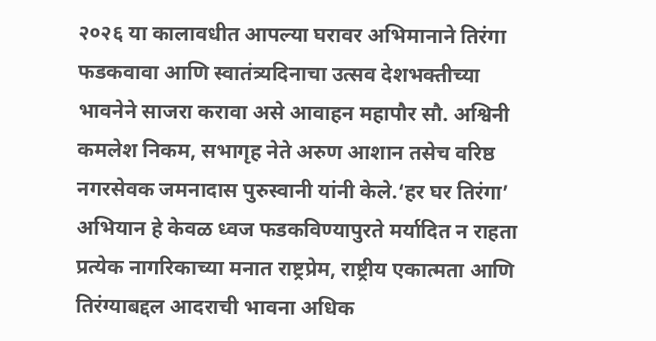२०२६ या कालावधीत आपल्या घरावर अभिमानाने तिरंगा फडकवावा आणि स्वातंत्र्यदिनाचा उत्सव देशभक्तीच्या भावनेने साजरा करावा असे आवाहन महापौर सौ. अश्विनी कमलेश निकम, सभागृह नेते अरुण आशान तसेच वरिष्ठ नगरसेवक जमनादास पुरुस्वानी यांनी केले.‘हर घर तिरंगा’ अभियान हे केवळ ध्वज फडकविण्यापुरते मर्यादित न राहता प्रत्येक नागरिकाच्या मनात राष्ट्रप्रेम, राष्ट्रीय एकात्मता आणि तिरंग्याबद्दल आदराची भावना अधिक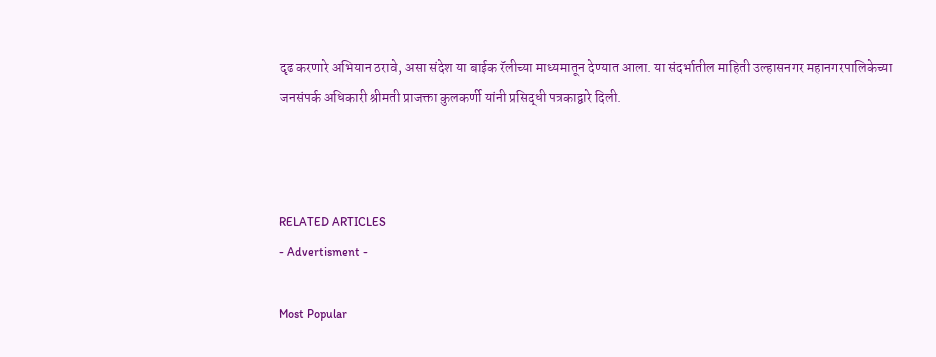दृढ करणारे अभियान ठरावे, असा संदेश या बाईक रॅलीच्या माध्यमातून देण्यात आला. या संदर्भातील माहिती उल्हासनगर महानगरपालिकेच्या जनसंपर्क अधिकारी श्रीमती प्राजक्ता कुलकर्णी यांनी प्रसिद्धी पत्रकाद्वारे दिली.



RELATED ARTICLES
- Advertisment -

Most Popular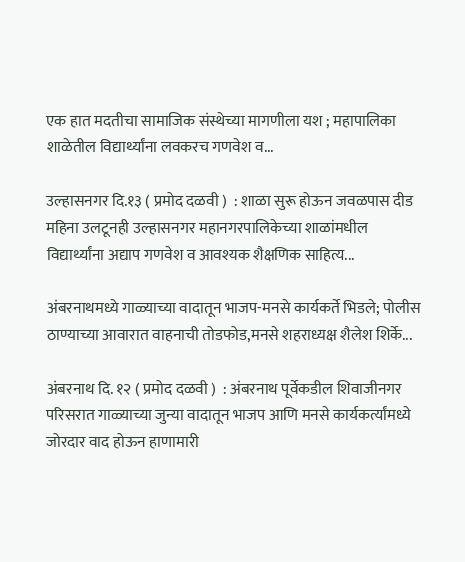एक हात मदतीचा सामाजिक संस्थेच्या मागणीला यश ; महापालिका शाळेतील विद्यार्थ्यांना लवकरच गणवेश व...

उल्हासनगर दि.१३ ( प्रमोद दळवी )  : शाळा सुरू होऊन जवळपास दीड महिना उलटूनही उल्हासनगर महानगरपालिकेच्या शाळांमधील विद्यार्थ्यांना अद्याप गणवेश व आवश्यक शैक्षणिक साहित्य...

अंबरनाथमध्ये गाळ्याच्या वादातून भाजप-मनसे कार्यकर्ते भिडले; पोलीस ठाण्याच्या आवारात वाहनाची तोडफोड,मनसे शहराध्यक्ष शैलेश शिर्के...

अंबरनाथ दि. १२ ( प्रमोद दळवी )  : अंबरनाथ पूर्वेकडील शिवाजीनगर परिसरात गाळ्याच्या जुन्या वादातून भाजप आणि मनसे कार्यकर्त्यांमध्ये जोरदार वाद होऊन हाणामारी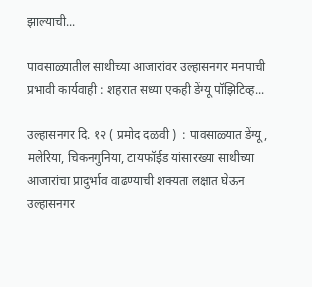झाल्याची...

पावसाळ्यातील साथीच्या आजारांवर उल्हासनगर मनपाची प्रभावी कार्यवाही : शहरात सध्या एकही डेंग्यू पॉझिटिव्ह...

उल्हासनगर दि. १२ ( प्रमोद दळवी )  : पावसाळ्यात डेंग्यू, मलेरिया, चिकनगुनिया, टायफॉईड यांसारख्या साथीच्या आजारांचा प्रादुर्भाव वाढण्याची शक्यता लक्षात घेऊन उल्हासनगर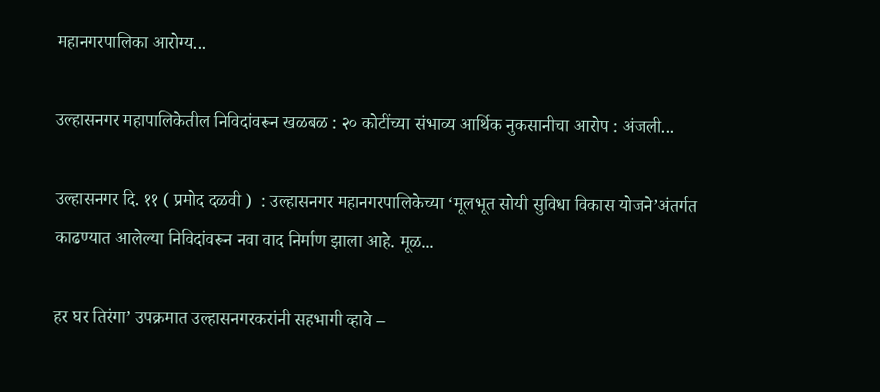महानगरपालिका आरोग्य...

उल्हासनगर महापालिकेतील निविदांवरून खळबळ : २० कोटींच्या संभाव्य आर्थिक नुकसानीचा आरोप : अंजली...

उल्हासनगर दि. ११ ( प्रमोद दळवी )  : उल्हासनगर महानगरपालिकेच्या ‘मूलभूत सोयी सुविधा विकास योजने’अंतर्गत काढण्यात आलेल्या निविदांवरून नवा वाद निर्माण झाला आहे. मूळ...

हर घर तिरंगा’ उपक्रमात उल्हासनगरकरांनी सहभागी व्हावे –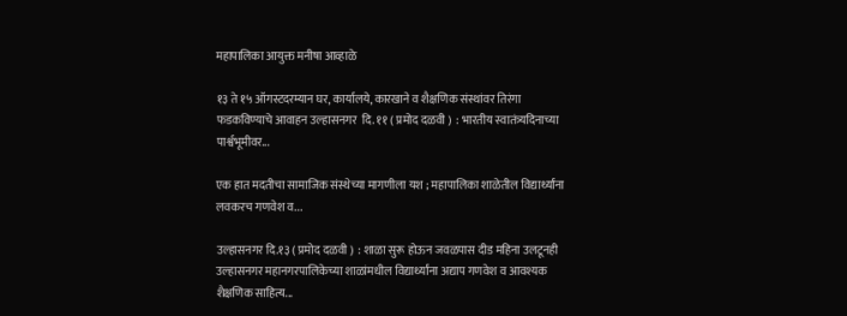महापालिका आयुक्त मनीषा आव्हाळे

१३ ते १५ ऑगस्टदरम्यान घर, कार्यालये, कारखाने व शैक्षणिक संस्थांवर तिरंगा फडकविण्याचे आवाहन उल्हासनगर  दि. ११ ( प्रमोद दळवी )  : भारतीय स्वातंत्र्यदिनाच्या पार्श्वभूमीवर...

एक हात मदतीचा सामाजिक संस्थेच्या मागणीला यश ; महापालिका शाळेतील विद्यार्थ्यांना लवकरच गणवेश व...

उल्हासनगर दि.१३ ( प्रमोद दळवी )  : शाळा सुरू होऊन जवळपास दीड महिना उलटूनही उल्हासनगर महानगरपालिकेच्या शाळांमधील विद्यार्थ्यांना अद्याप गणवेश व आवश्यक शैक्षणिक साहित्य...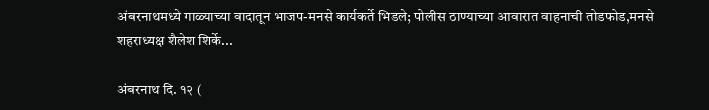अंबरनाथमध्ये गाळ्याच्या वादातून भाजप-मनसे कार्यकर्ते भिडले; पोलीस ठाण्याच्या आवारात वाहनाची तोडफोड,मनसे शहराध्यक्ष शैलेश शिर्के...

अंबरनाथ दि. १२ (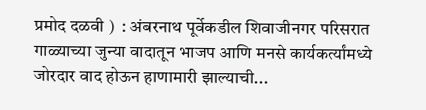प्रमोद दळवी )  : अंबरनाथ पूर्वेकडील शिवाजीनगर परिसरात गाळ्याच्या जुन्या वादातून भाजप आणि मनसे कार्यकर्त्यांमध्ये जोरदार वाद होऊन हाणामारी झाल्याची...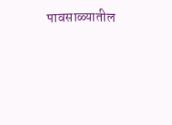पावसाळ्यातील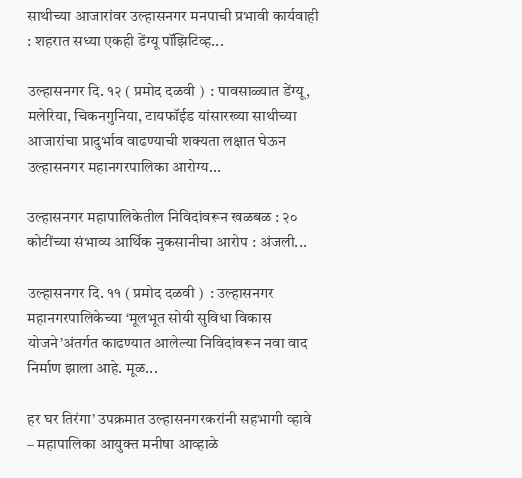साथीच्या आजारांवर उल्हासनगर मनपाची प्रभावी कार्यवाही : शहरात सध्या एकही डेंग्यू पॉझिटिव्ह...

उल्हासनगर दि. १२ ( प्रमोद दळवी )  : पावसाळ्यात डेंग्यू, मलेरिया, चिकनगुनिया, टायफॉईड यांसारख्या साथीच्या आजारांचा प्रादुर्भाव वाढण्याची शक्यता लक्षात घेऊन उल्हासनगर महानगरपालिका आरोग्य...

उल्हासनगर महापालिकेतील निविदांवरून खळबळ : २० कोटींच्या संभाव्य आर्थिक नुकसानीचा आरोप : अंजली...

उल्हासनगर दि. ११ ( प्रमोद दळवी )  : उल्हासनगर महानगरपालिकेच्या ‘मूलभूत सोयी सुविधा विकास योजने’अंतर्गत काढण्यात आलेल्या निविदांवरून नवा वाद निर्माण झाला आहे. मूळ...

हर घर तिरंगा’ उपक्रमात उल्हासनगरकरांनी सहभागी व्हावे – महापालिका आयुक्त मनीषा आव्हाळे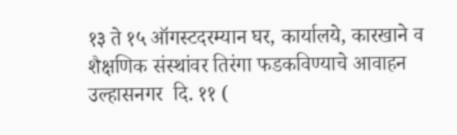१३ ते १५ ऑगस्टदरम्यान घर, कार्यालये, कारखाने व शैक्षणिक संस्थांवर तिरंगा फडकविण्याचे आवाहन उल्हासनगर  दि. ११ (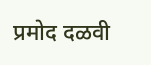प्रमोद दळवी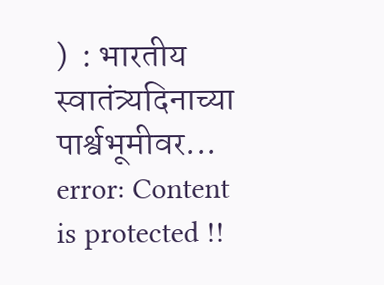)  : भारतीय स्वातंत्र्यदिनाच्या पार्श्वभूमीवर...
error: Content is protected !!